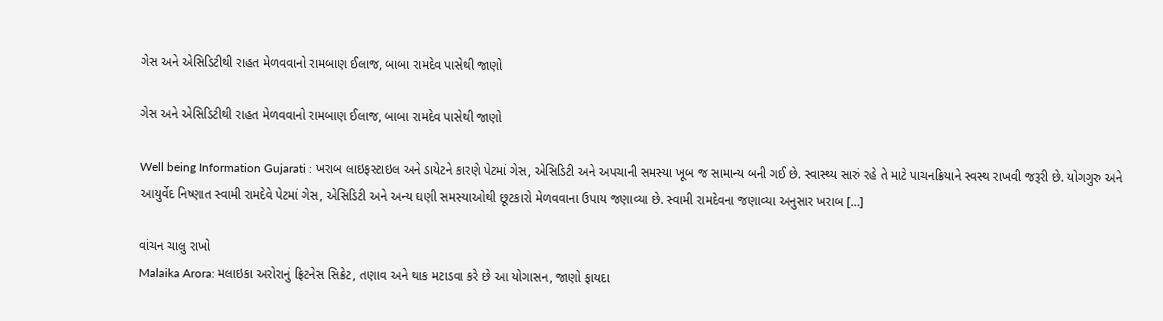ગેસ અને એસિડિટીથી રાહત મેળવવાનો રામબાણ ઈલાજ, બાબા રામદેવ પાસેથી જાણો

ગેસ અને એસિડિટીથી રાહત મેળવવાનો રામબાણ ઈલાજ, બાબા રામદેવ પાસેથી જાણો

Well being Information Gujarati : ખરાબ લાઇફસ્ટાઇલ અને ડાયેટને કારણે પેટમાં ગેસ, એસિડિટી અને અપચાની સમસ્યા ખૂબ જ સામાન્ય બની ગઈ છે. સ્વાસ્થ્ય સારું રહે તે માટે પાચનક્રિયાને સ્વસ્થ રાખવી જરૂરી છે. યોગગુરુ અને આયુર્વેદ નિષ્ણાત સ્વામી રામદેવે પેટમાં ગેસ, એસિડિટી અને અન્ય ઘણી સમસ્યાઓથી છૂટકારો મેળવવાના ઉપાય જણાવ્યા છે. સ્વામી રામદેવના જણાવ્યા અનુસાર ખરાબ […]

વાંચન ચાલુ રાખો
Malaika Arora: મલાઇકા અરોરાનું ફ્રિટનેસ સિક્રેટ, તણાવ અને થાક મટાડવા કરે છે આ યોગાસન, જાણો ફાયદા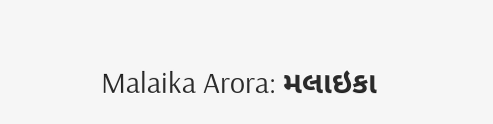Malaika Arora: મલાઇકા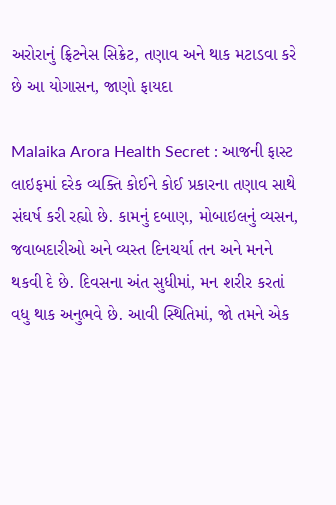અરોરાનું ફ્રિટનેસ સિક્રેટ, તણાવ અને થાક મટાડવા કરે છે આ યોગાસન, જાણો ફાયદા

Malaika Arora Health Secret : આજની ફાસ્ટ લાઇફમાં દરેક વ્યક્તિ કોઈને કોઈ પ્રકારના તણાવ સાથે સંઘર્ષ કરી રહ્યો છે. કામનું દબાણ, મોબાઇલનું વ્યસન, જવાબદારીઓ અને વ્યસ્ત દિનચર્યા તન અને મનને થકવી દે છે. દિવસના અંત સુધીમાં, મન શરીર કરતાં વધુ થાક અનુભવે છે. આવી સ્થિતિમાં, જો તમને એક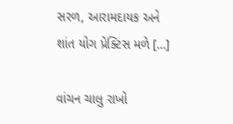સરળ, આરામદાયક અને શાંત યોગ પ્રેક્ટિસ મળે […]

વાંચન ચાલુ રાખો